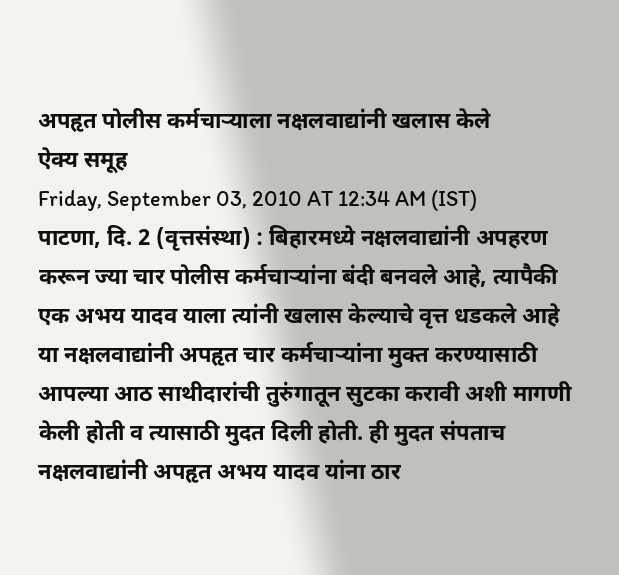अपहृत पोलीस कर्मचाऱ्याला नक्षलवाद्यांनी खलास केले
ऐक्य समूह
Friday, September 03, 2010 AT 12:34 AM (IST)
पाटणा, दि. 2 (वृत्तसंस्था) : बिहारमध्ये नक्षलवाद्यांनी अपहरण करून ज्या चार पोलीस कर्मचाऱ्यांना बंदी बनवले आहे, त्यापैकी एक अभय यादव याला त्यांनी खलास केल्याचे वृत्त धडकले आहे
या नक्षलवाद्यांनी अपहृत चार कर्मचाऱ्यांना मुक्त करण्यासाठी आपल्या आठ साथीदारांची तुरुंगातून सुटका करावी अशी मागणी केली होती व त्यासाठी मुदत दिली होती. ही मुदत संपताच नक्षलवाद्यांनी अपहृत अभय यादव यांना ठार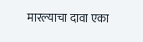मारल्याचा दावा एका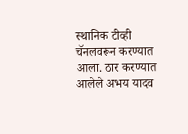स्थानिक टीव्ही चॅनलवरून करण्यात आला. ठार करण्यात आलेले अभय यादव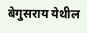बेगुसराय येथील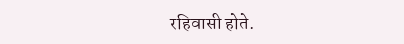रहिवासी होते.